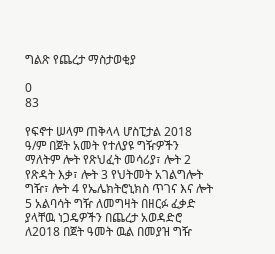ግልጽ የጨረታ ማስታወቂያ

0
83

የፍኖተ ሠላም ጠቅላላ ሆስፒታል 2018 ዓ/ም በጀት አመት የተለያዩ ግዥዎችን ማለትም ሎት የጽህፈት መሳሪያ፣ ሎት 2 የጽዳት እቃ፣ ሎት 3 የህትመት አገልግሎት ግዥ፣ ሎት 4 የኤሌክትሮኒክስ ጥገና እና ሎት 5 አልባሳት ግዥ ለመግዛት በዘርፉ ፈቃድ ያላቸዉ ነጋዴዎችን በጨረታ አወዳድሮ ለ2018 በጀት ዓመት ዉል በመያዝ ግዥ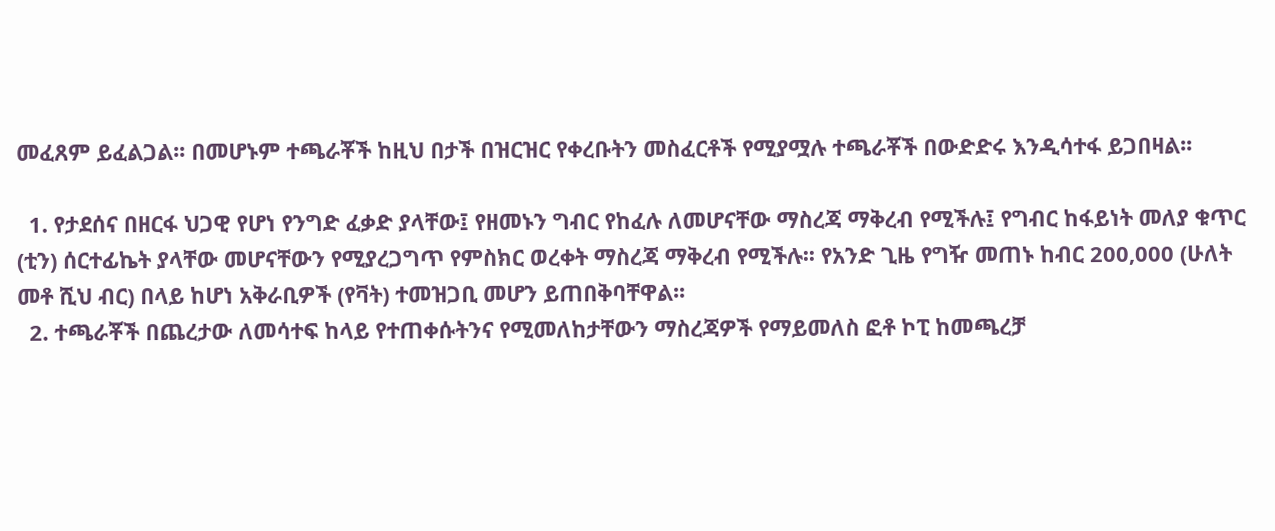መፈጸም ይፈልጋል፡፡ በመሆኑም ተጫራቾች ከዚህ በታች በዝርዝር የቀረቡትን መስፈርቶች የሚያሟሉ ተጫራቾች በውድድሩ እንዲሳተፋ ይጋበዛል፡፡

  1. የታደሰና በዘርፋ ህጋዊ የሆነ የንግድ ፈቃድ ያላቸው፤ የዘመኑን ግብር የከፈሉ ለመሆናቸው ማስረጃ ማቅረብ የሚችሉ፤ የግብር ከፋይነት መለያ ቁጥር (ቲን) ሰርተፊኬት ያላቸው መሆናቸውን የሚያረጋግጥ የምስክር ወረቀት ማስረጃ ማቅረብ የሚችሉ፡፡ የአንድ ጊዜ የግዥ መጠኑ ከብር 200,000 (ሁለት መቶ ሺህ ብር) በላይ ከሆነ አቅራቢዎች (የቫት) ተመዝጋቢ መሆን ይጠበቅባቸዋል፡፡
  2. ተጫራቾች በጨረታው ለመሳተፍ ከላይ የተጠቀሱትንና የሚመለከታቸውን ማስረጃዎች የማይመለስ ፎቶ ኮፒ ከመጫረቻ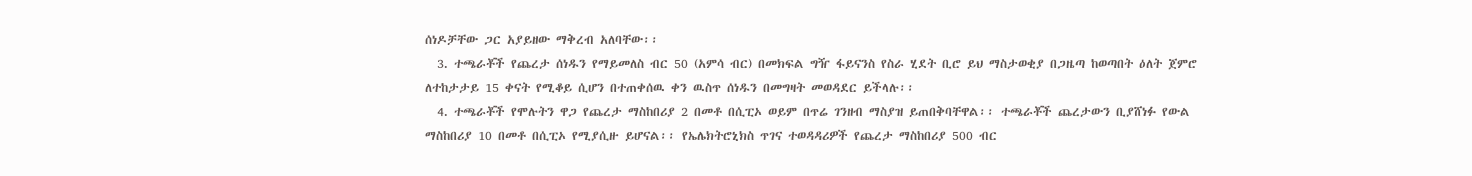ሰነዶቻቸው ጋር አያይዘው ማቅረብ አለባቸው፡፡
  3. ተጫራቾች የጨረታ ሰነዱን የማይመለስ ብር 50 (አምሳ ብር) በመክፍል ግዥ ፋይናንስ የስራ ሂደት ቢሮ ይህ ማስታወቂያ በጋዜጣ ከወጣበት ዕለት ጀምሮ ለተከታታይ 15 ቀናት የሚቆይ ሲሆን በተጠቀሰዉ ቀን ዉስጥ ሰነዱን በመግዛት መወዳደር ይችላሉ፡፡
  4. ተጫራቾች የሞሉትን ዋጋ የጨረታ ማስከበሪያ 2 በመቶ በሲፒኦ ወይም በጥሬ ገንዘብ ማስያዝ ይጠበቅባቸዋል፡፡ ተጫራቾች ጨረታውን ቢያሸነፉ የውል ማስከበሪያ 10 በመቶ በሲፒኦ የሚያሲዙ ይሆናል፡፡ የኤሌክትሮኒክስ ጥገና ተወዳዳሪዎች የጨረታ ማስከበሪያ 500 ብር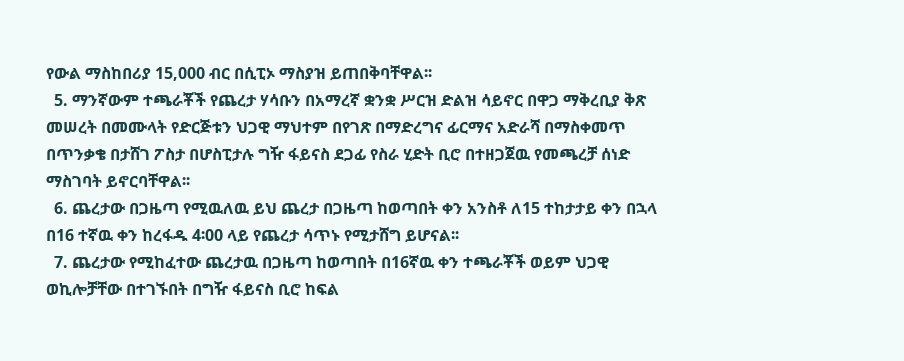የውል ማስከበሪያ 15,000 ብር በሲፒኦ ማስያዝ ይጠበቅባቸዋል፡፡
  5. ማንኛውም ተጫራቾች የጨረታ ሃሳቡን በአማረኛ ቋንቋ ሥርዝ ድልዝ ሳይኖር በዋጋ ማቅረቢያ ቅጽ መሠረት በመሙላት የድርጅቱን ህጋዊ ማህተም በየገጽ በማድረግና ፊርማና አድራሻ በማስቀመጥ በጥንቃቄ በታሸገ ፖስታ በሆስፒታሉ ግዥ ፋይናስ ደጋፊ የስራ ሂድት ቢሮ በተዘጋጀዉ የመጫረቻ ሰነድ ማስገባት ይኖርባቸዋል፡፡
  6. ጨረታው በጋዜጣ የሚዉለዉ ይህ ጨረታ በጋዜጣ ከወጣበት ቀን አንስቶ ለ15 ተከታታይ ቀን በኋላ በ16 ተኛዉ ቀን ከረፋዱ 4፡00 ላይ የጨረታ ሳጥኑ የሚታሸግ ይሆናል፡፡
  7. ጨረታው የሚከፈተው ጨረታዉ በጋዜጣ ከወጣበት በ16ኛዉ ቀን ተጫራቾች ወይም ህጋዊ ወኪሎቻቸው በተገኙበት በግዥ ፋይናስ ቢሮ ከፍል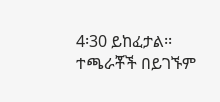4፡30 ይከፈታል፡፡ ተጫራቾች በይገኙም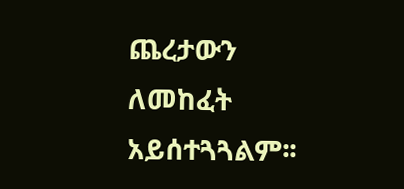ጨረታውን ለመከፈት አይሰተጓጓልም፡፡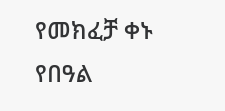የመክፈቻ ቀኑ የበዓል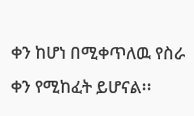ቀን ከሆነ በሚቀጥለዉ የስራ ቀን የሚከፈት ይሆናል፡፡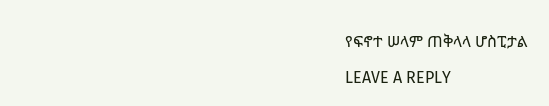የፍኖተ ሠላም ጠቅላላ ሆስፒታል

LEAVE A REPLY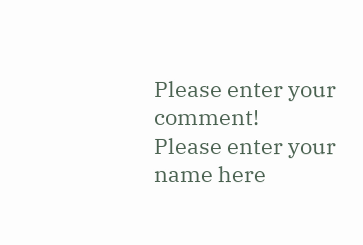Please enter your comment!
Please enter your name here